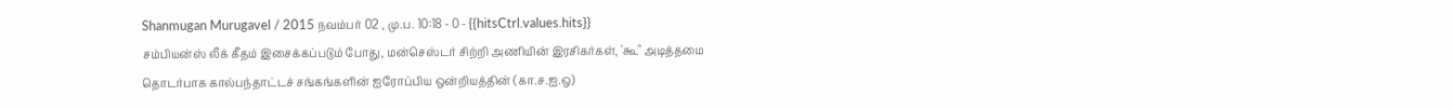Shanmugan Murugavel / 2015 நவம்பர் 02 , மு.ப. 10:18 - 0 - {{hitsCtrl.values.hits}}
சம்பியன்ஸ் லீக் கீதம் இசைக்கப்படும் போது, மன்செஸ்டர் சிற்றி அணியின் இரசிகர்கள், 'கூ" அடித்தமை தொடர்பாக கால்பந்தாட்டச் சங்கங்களின் ஐரோப்பிய ஒன்றியத்தின் (கா.ச.ஐ.ஒ)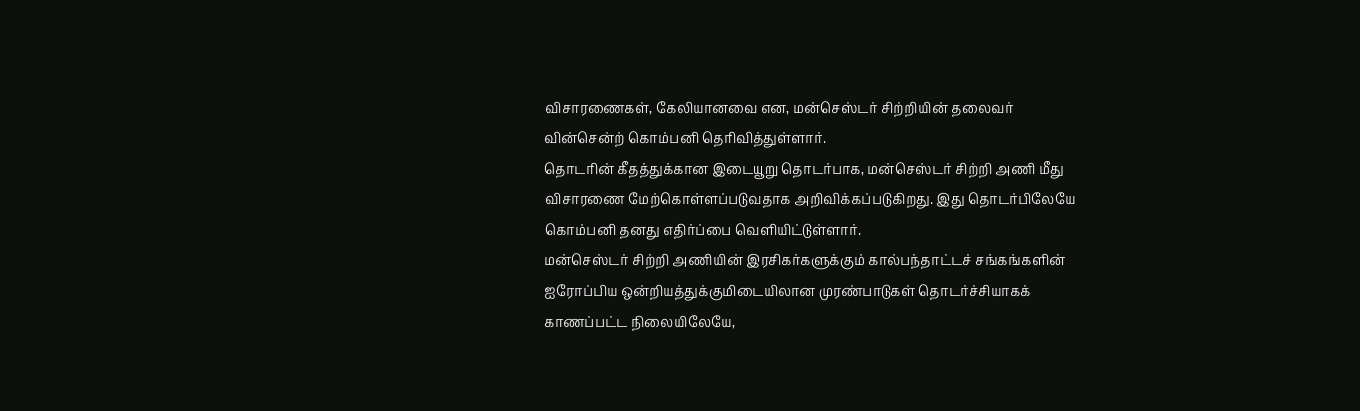விசாரணைகள், கேலியானவை என, மன்செஸ்டர் சிற்றியின் தலைவர் வின்சென்ற் கொம்பனி தெரிவித்துள்ளார்.
தொடரின் கீதத்துக்கான இடையூறு தொடர்பாக, மன்செஸ்டர் சிற்றி அணி மீது விசாரணை மேற்கொள்ளப்படுவதாக அறிவிக்கப்படுகிறது. இது தொடர்பிலேயே கொம்பனி தனது எதிர்ப்பை வெளியிட்டுள்ளார்.
மன்செஸ்டர் சிற்றி அணியின் இரசிகர்களுக்கும் கால்பந்தாட்டச் சங்கங்களின் ஐரோப்பிய ஒன்றியத்துக்குமிடையிலான முரண்பாடுகள் தொடர்ச்சியாகக் காணப்பட்ட நிலையிலேயே,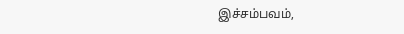இச்சம்பவம்,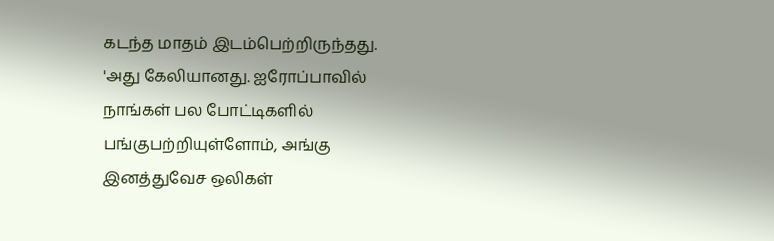கடந்த மாதம் இடம்பெற்றிருந்தது.
'அது கேலியானது. ஐரோப்பாவில் நாங்கள் பல போட்டிகளில் பங்குபற்றியுள்ளோம், அங்கு இனத்துவேச ஒலிகள்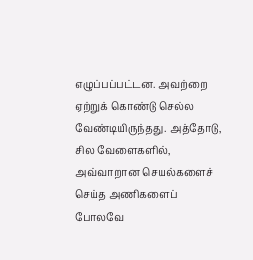எழுப்பப்பட்டன. அவற்றை ஏற்றுக் கொண்டு செல்ல வேண்டியிருந்தது. அத்தோடு, சில வேளைகளில், அவ்வாறான செயல்களைச் செய்த அணிகளைப் போலவே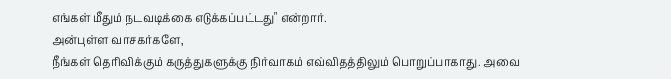எங்கள் மீதும் நடவடிக்கை எடுக்கப்பட்டது" என்றார்.
அன்புள்ள வாசகர்களே,
நீங்கள் தெரிவிக்கும் கருத்துகளுக்கு நிர்வாகம் எவ்விதத்திலும் பொறுப்பாகாது. அவை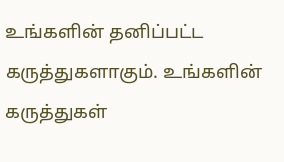உங்களின் தனிப்பட்ட கருத்துகளாகும். உங்களின் கருத்துகள்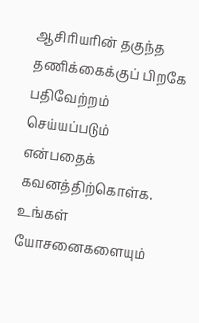ஆசிரியரின் தகுந்த தணிக்கைக்குப் பிறகே பதிவேற்றம் செய்யப்படும் என்பதைக் கவனத்திற்கொள்க. உங்கள் யோசனைகளையும்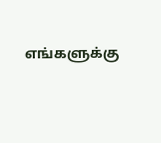எங்களுக்கு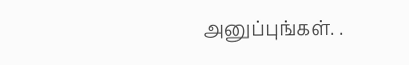அனுப்புங்கள். .